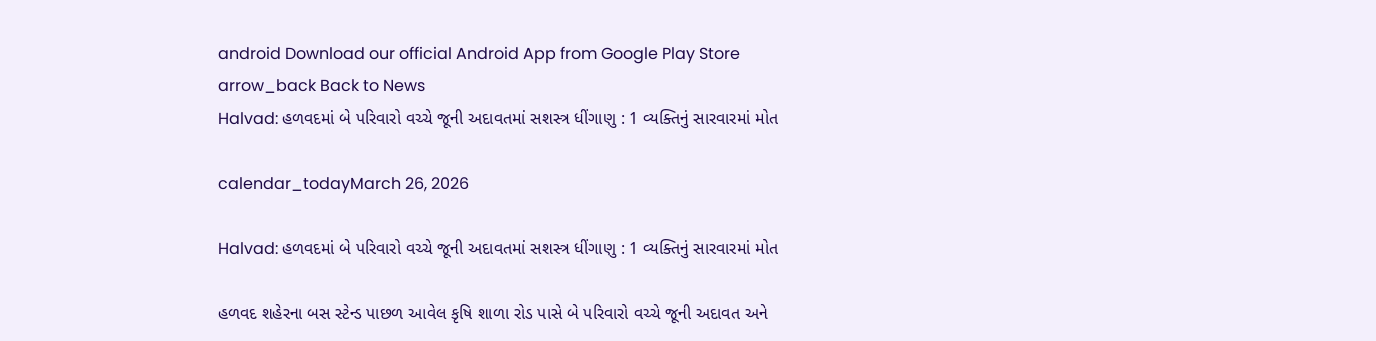android Download our official Android App from Google Play Store
arrow_back Back to News
Halvad: હળવદમાં બે પરિવારો વચ્ચે જૂની અદાવતમાં સશસ્ત્ર ધીંગાણુ : 1 વ્યક્તિનું સારવારમાં મોત

calendar_todayMarch 26, 2026

Halvad: હળવદમાં બે પરિવારો વચ્ચે જૂની અદાવતમાં સશસ્ત્ર ધીંગાણુ : 1 વ્યક્તિનું સારવારમાં મોત

હળવદ શહેરના બસ સ્ટેન્ડ પાછળ આવેલ કૃષિ શાળા રોડ પાસે બે પરિવારો વચ્ચે જૂની અદાવત અને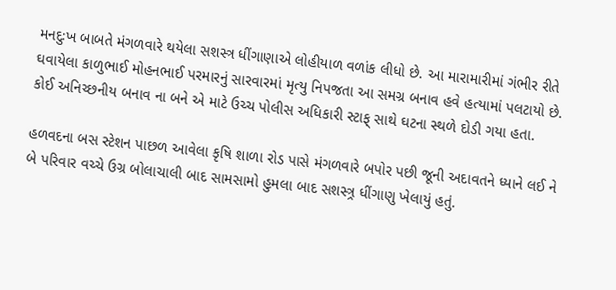મનદુઃખ બાબતે મંગળવારે થયેલા સશસ્ત્ર ધીંગાણાએ લોહીયાળ વળાંક લીધો છે. આ મારામારીમાં ગંભીર રીતે ઘવાયેલા કાળુભાઈ મોહનભાઈ પરમારનું સારવારમાં મૃત્યુ નિપજતા આ સમગ્ર બનાવ હવે હત્યામાં પલટાયો છે. કોઈ અનિચ્છનીય બનાવ ના બને એ માટે ઉચ્ચ પોલીસ અધિકારી સ્ટાફ્ સાથે ઘટના સ્થળે દોડી ગયા હતા.

હળવદના બસ સ્ટેશન પાછળ આવેલા કૃષિ શાળા રોડ પાસે મંગળવારે બપોર પછી જૂની અદાવતને ધ્યાને લઈ ને બે પરિવાર વચ્ચે ઉગ્ર બોલાચાલી બાદ સામસામો હુમલા બાદ સશસ્ત્ર્ર ધીંગાણુ ખેલાયું હતું.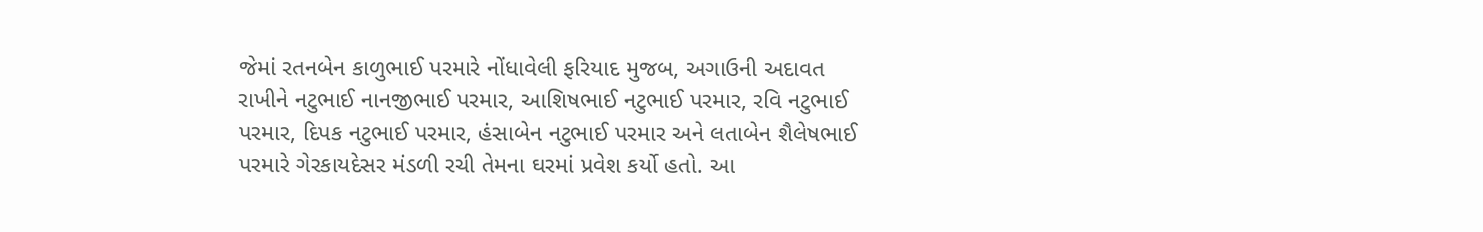જેમાં રતનબેન કાળુભાઈ પરમારે નોંધાવેલી ફરિયાદ મુજબ, અગાઉની અદાવત રાખીને નટુભાઈ નાનજીભાઈ પરમાર, આશિષભાઈ નટુભાઈ પરમાર, રવિ નટુભાઈ પરમાર, દિપક નટુભાઈ પરમાર, હંસાબેન નટુભાઈ પરમાર અને લતાબેન શૈલેષભાઈ પરમારે ગેરકાયદેસર મંડળી રચી તેમના ઘરમાં પ્રવેશ કર્યો હતો. આ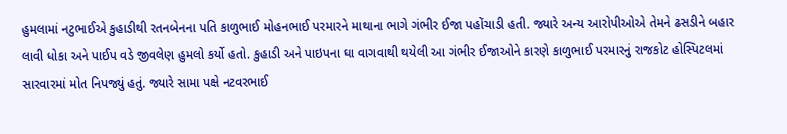હુમલામાં નટુભાઈએ કુહાડીથી રતનબેનના પતિ કાળુભાઈ મોહનભાઈ પરમારને માથાના ભાગે ગંભીર ઈજા પહોંચાડી હતી. જ્યારે અન્ય આરોપીઓએ તેમને ઢસડીને બહાર લાવી ધોકા અને પાઈપ વડે જીવલેણ હુમલો કર્યો હતો. કુહાડી અને પાઇપના ઘા વાગવાથી થયેલી આ ગંભીર ઈજાઓને કારણે કાળુભાઈ પરમારનું રાજકોટ હોસ્પિટલમાં સારવારમાં મોત નિપજ્યું હતું. જ્યારે સામા પક્ષે નટવરભાઈ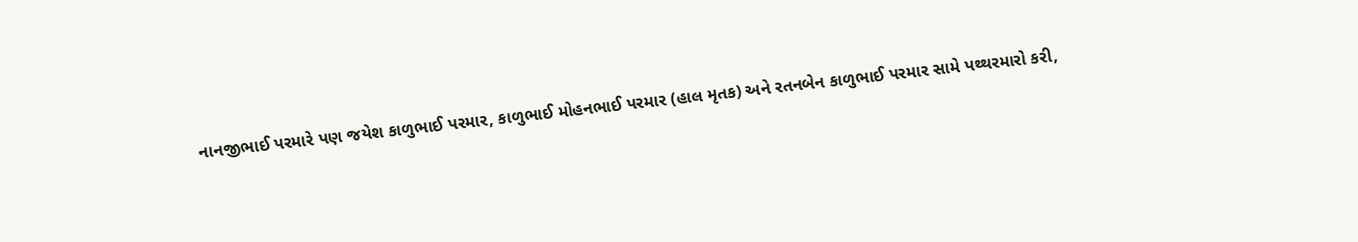નાનજીભાઈ પરમારે પણ જયેશ કાળુભાઈ પરમાર, કાળુભાઈ મોહનભાઈ પરમાર (હાલ મૃતક) અને રતનબેન કાળુભાઈ પરમાર સામે પથ્થરમારો કરી,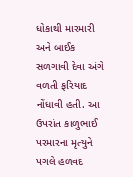ધોકાથી મારમારી અને બાઈક સળગાવી દેવા અંગે વળતી ફરિયાદ નોંધાવી હતી. આ ઉપરાંત કાળુભાઈ પરમારના મૃત્યુને પગલે હળવદ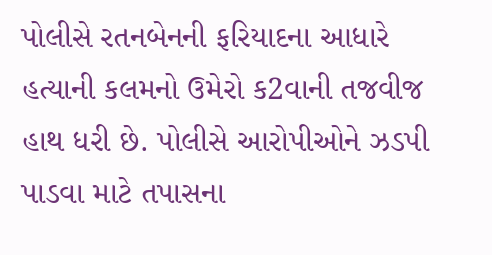પોલીસે રતનબેનની ફરિયાદના આધારે હત્યાની કલમનો ઉમેરો ક2વાની તજવીજ હાથ ધરી છે. પોલીસે આરોપીઓને ઝડપી પાડવા માટે તપાસના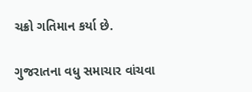ચક્રો ગતિમાન કર્યા છે.

ગુજરાતના વધુ સમાચાર વાંચવા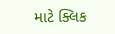માટે ક્લિક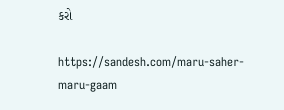કરો

https://sandesh.com/maru-saher-maru-gaam